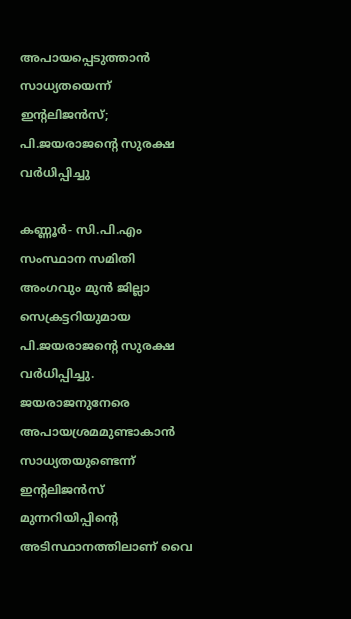അപായപ്പെടുത്താന്‍ സാധ്യതയെന്ന് ഇന്റലിജന്‍സ്; പി.ജയരാജന്റെ സുരക്ഷ വര്‍ധിപ്പിച്ചു

കണ്ണൂര്‍- സി.പി.എം സംസ്ഥാന സമിതി അംഗവും മുന്‍ ജില്ലാ സെക്രട്ടറിയുമായ പി.ജയരാജന്റെ സുരക്ഷ വര്‍ധിപ്പിച്ചു. ജയരാജനുനേരെ അപായശ്രമമുണ്ടാകാന്‍ സാധ്യതയുണ്ടെന്ന് ഇന്റലിജന്‍സ് മുന്നറിയിപ്പിന്റെ അടിസ്ഥാനത്തിലാണ് വൈ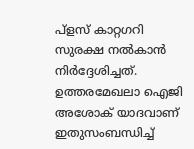പ്‌ളസ് കാറ്റഗറി സുരക്ഷ നല്‍കാന്‍ നിര്‍ദ്ദേശിച്ചത്. ഉത്തരമേഖലാ ഐജി അശോക് യാദവാണ് ഇതുസംബന്ധിച്ച്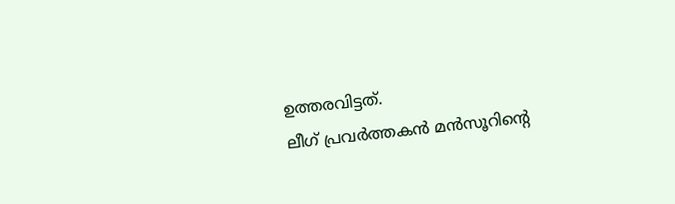ഉത്തരവിട്ടത്.
ലീഗ് പ്രവര്‍ത്തകന്‍ മന്‍സൂറിന്റെ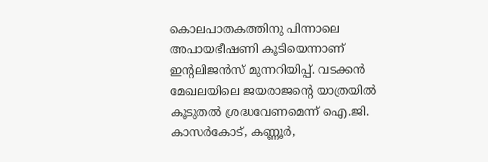കൊലപാതകത്തിനു പിന്നാലെ അപായഭീഷണി കൂടിയെന്നാണ് ഇന്റലിജന്‍സ് മുന്നറിയിപ്പ്. വടക്കന്‍ മേഖലയിലെ ജയരാജന്റെ യാത്രയില്‍ കൂടുതല്‍ ശ്രദ്ധവേണമെന്ന് ഐ.ജി. കാസര്‍കോട്, കണ്ണൂര്‍,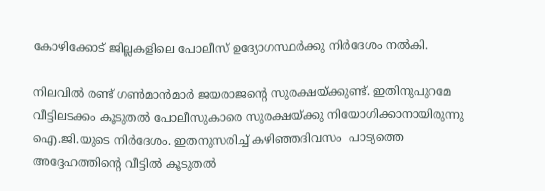കോഴിക്കോട് ജില്ലകളിലെ പോലീസ് ഉദ്യോഗസ്ഥര്‍ക്കു നിര്‍ദേശം നല്‍കി.

നിലവില്‍ രണ്ട് ഗണ്‍മാന്‍മാര്‍ ജയരാജന്റെ സുരക്ഷയ്ക്കുണ്ട്. ഇതിനുപുറമേ വീട്ടിലടക്കം കൂടുതല്‍ പോലീസുകാരെ സുരക്ഷയ്ക്കു നിയോഗിക്കാനായിരുന്നു ഐ.ജി.യുടെ നിര്‍ദേശം. ഇതനുസരിച്ച് കഴിഞ്ഞദിവസം  പാട്യത്തെ അദ്ദേഹത്തിന്റെ വീട്ടില്‍ കൂടുതല്‍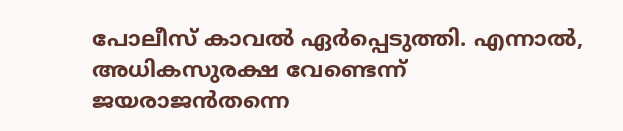പോലീസ് കാവല്‍ ഏര്‍പ്പെടുത്തി. എന്നാല്‍, അധികസുരക്ഷ വേണ്ടെന്ന് ജയരാജന്‍തന്നെ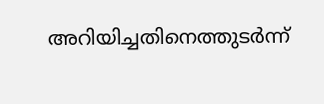അറിയിച്ചതിനെത്തുടര്‍ന്ന്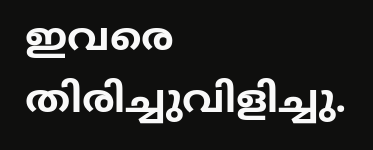ഇവരെ തിരിച്ചുവിളിച്ചു.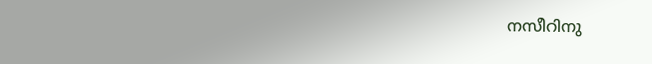നസീറിനു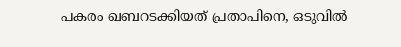പകരം ഖബറടക്കിയത് പ്രതാപിനെ, ഒടുവില്‍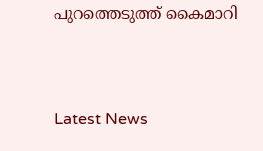പുറത്തെടുത്ത് കൈമാറി



Latest News